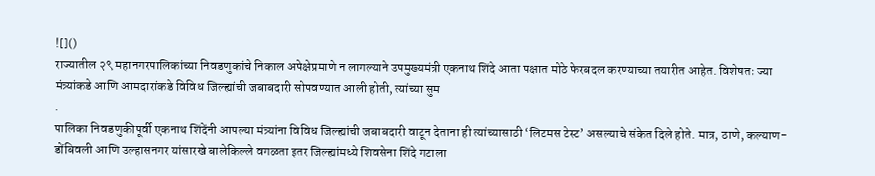![]()
राज्यातील २९ महानगरपालिकांच्या निवडणुकांचे निकाल अपेक्षेप्रमाणे न लागल्याने उपमुख्यमंत्री एकनाथ शिंदे आता पक्षात मोठे फेरबदल करण्याच्या तयारीत आहेत. विशेषतः ज्या मंत्र्यांकडे आणि आमदारांकडे विविध जिल्ह्यांची जबाबदारी सोपवण्यात आली होती, त्यांच्या सुम
.
पालिका निवडणुकीपूर्वी एकनाथ शिंदेंनी आपल्या मंत्र्यांना विविध जिल्ह्यांची जबाबदारी वाटून देताना ही त्यांच्यासाठी ‘लिटमस टेस्ट’ असल्याचे संकेत दिले होते. मात्र, ठाणे, कल्याण-डोंबिवली आणि उल्हासनगर यांसारखे बालेकिल्ले वगळता इतर जिल्ह्यांमध्ये शिवसेना शिंदे गटाला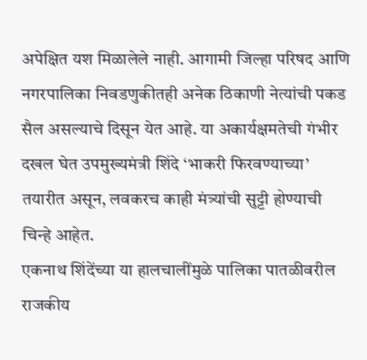अपेक्षित यश मिळालेले नाही. आगामी जिल्हा परिषद आणि नगरपालिका निवडणुकीतही अनेक ठिकाणी नेत्यांची पकड सैल असल्याचे दिसून येत आहे. या अकार्यक्षमतेची गंभीर दखल घेत उपमुख्यमंत्री शिंदे ‘भाकरी फिरवण्याच्या’ तयारीत असून, लवकरच काही मंत्र्यांची सुट्टी होण्याची चिन्हे आहेत.
एकनाथ शिंदेंच्या या हालचालींमुळे पालिका पातळीवरील राजकीय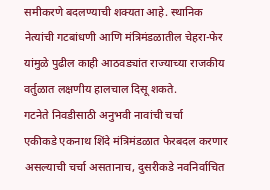समीकरणे बदलण्याची शक्यता आहे. स्थानिक नेत्यांची गटबांधणी आणि मंत्रिमंडळातील चेहरा-फेर यांमुळे पुढील काही आठवड्यांत राज्याच्या राजकीय वर्तुळात लक्षणीय हालचाल दिसू शकते.
गटनेते निवडीसाठी अनुभवी नावांची चर्चा
एकीकडे एकनाथ शिंदे मंत्रिमंडळात फेरबदल करणार असल्याची चर्चा असतानाच, दुसरीकडे नवनिर्वाचित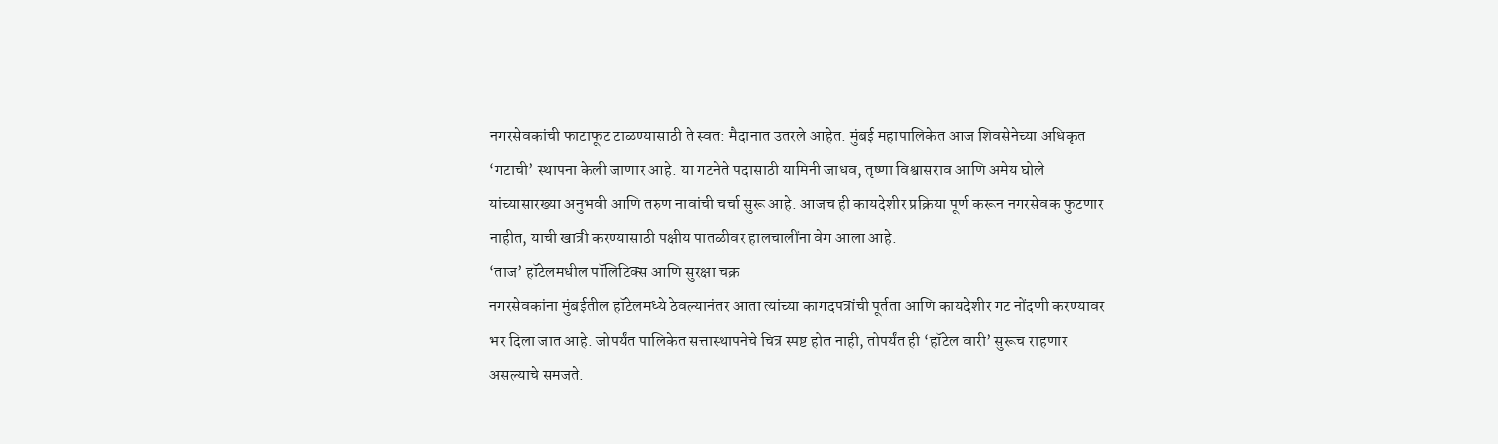नगरसेवकांची फाटाफूट टाळण्यासाठी ते स्वत: मैदानात उतरले आहेत. मुंबई महापालिकेत आज शिवसेनेच्या अधिकृत ‘गटाची’ स्थापना केली जाणार आहे. या गटनेते पदासाठी यामिनी जाधव, तृष्णा विश्वासराव आणि अमेय घोले यांच्यासारख्या अनुभवी आणि तरुण नावांची चर्चा सुरू आहे. आजच ही कायदेशीर प्रक्रिया पूर्ण करून नगरसेवक फुटणार नाहीत, याची खात्री करण्यासाठी पक्षीय पातळीवर हालचालींना वेग आला आहे.
‘ताज’ हॉटेलमधील पॉलिटिक्स आणि सुरक्षा चक्र
नगरसेवकांना मुंबईतील हॉटेलमध्ये ठेवल्यानंतर आता त्यांच्या कागदपत्रांची पूर्तता आणि कायदेशीर गट नोंदणी करण्यावर भर दिला जात आहे. जोपर्यंत पालिकेत सत्तास्थापनेचे चित्र स्पष्ट होत नाही, तोपर्यंत ही ‘हॉटेल वारी’ सुरूच राहणार असल्याचे समजते.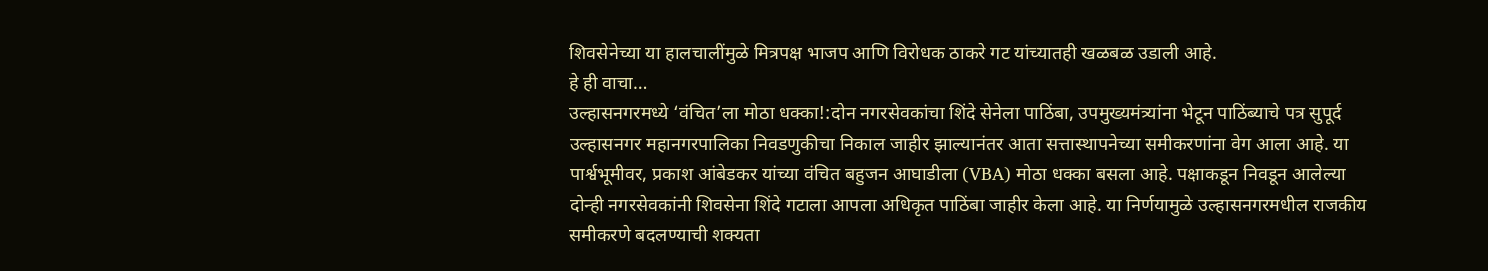शिवसेनेच्या या हालचालींमुळे मित्रपक्ष भाजप आणि विरोधक ठाकरे गट यांच्यातही खळबळ उडाली आहे.
हे ही वाचा…
उल्हासनगरमध्ये ‘वंचित’ला मोठा धक्का!:दोन नगरसेवकांचा शिंदे सेनेला पाठिंबा, उपमुख्यमंत्र्यांना भेटून पाठिंब्याचे पत्र सुपूर्द
उल्हासनगर महानगरपालिका निवडणुकीचा निकाल जाहीर झाल्यानंतर आता सत्तास्थापनेच्या समीकरणांना वेग आला आहे. या पार्श्वभूमीवर, प्रकाश आंबेडकर यांच्या वंचित बहुजन आघाडीला (VBA) मोठा धक्का बसला आहे. पक्षाकडून निवडून आलेल्या दोन्ही नगरसेवकांनी शिवसेना शिंदे गटाला आपला अधिकृत पाठिंबा जाहीर केला आहे. या निर्णयामुळे उल्हासनगरमधील राजकीय समीकरणे बदलण्याची शक्यता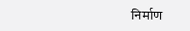निर्माण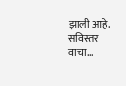झाली आहे. सविस्तर वाचा…